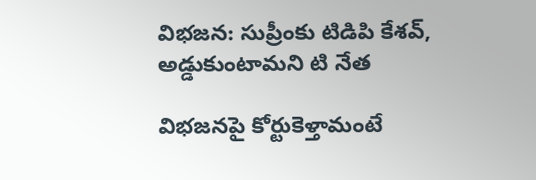విభజన: సుప్రీంకు టిడిపి కేశవ్, అడ్డుకుంటామని టి నేత

విభజనపై కోర్టుకెళ్తామంటే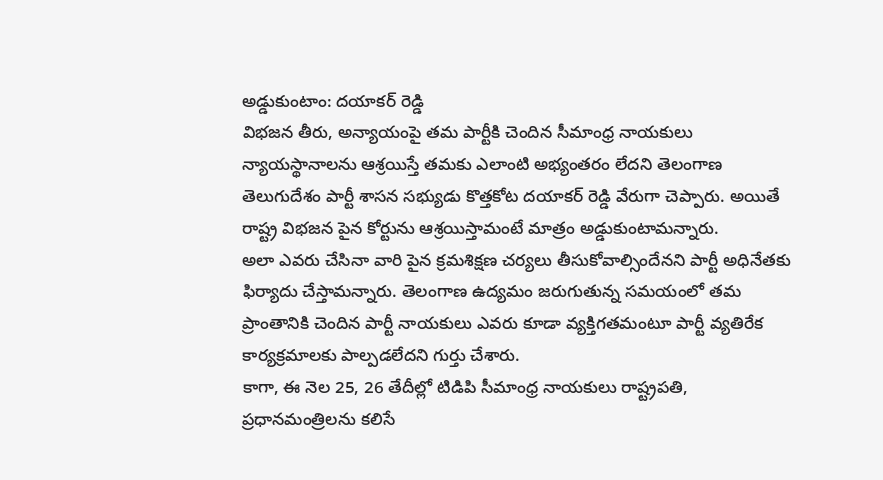అడ్డుకుంటాం: దయాకర్ రెడ్డి
విభజన తీరు, అన్యాయంపై తమ పార్టీకి చెందిన సీమాంధ్ర నాయకులు న్యాయస్థానాలను ఆశ్రయిస్తే తమకు ఎలాంటి అభ్యంతరం లేదని తెలంగాణ తెలుగుదేశం పార్టీ శాసన సభ్యుడు కొత్తకోట దయాకర్ రెడ్డి వేరుగా చెప్పారు. అయితే రాష్ట్ర విభజన పైన కోర్టును ఆశ్రయిస్తామంటే మాత్రం అడ్డుకుంటామన్నారు.
అలా ఎవరు చేసినా వారి పైన క్రమశిక్షణ చర్యలు తీసుకోవాల్సిందేనని పార్టీ అధినేతకు ఫిర్యాదు చేస్తామన్నారు. తెలంగాణ ఉద్యమం జరుగుతున్న సమయంలో తమ ప్రాంతానికి చెందిన పార్టీ నాయకులు ఎవరు కూడా వ్యక్తిగతమంటూ పార్టీ వ్యతిరేక కార్యక్రమాలకు పాల్పడలేదని గుర్తు చేశారు.
కాగా, ఈ నెల 25, 26 తేదీల్లో టిడిపి సీమాంధ్ర నాయకులు రాష్ట్రపతి, ప్రధానమంత్రిలను కలిసే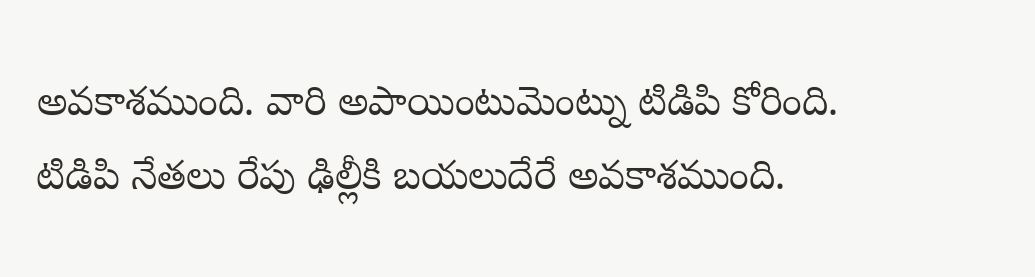అవకాశముంది. వారి అపాయింటుమెంట్ను టిడిపి కోరింది. టిడిపి నేతలు రేపు ఢిల్లీకి బయలుదేరే అవకాశముంది.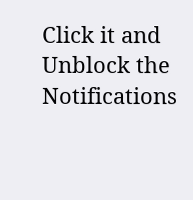Click it and Unblock the Notifications